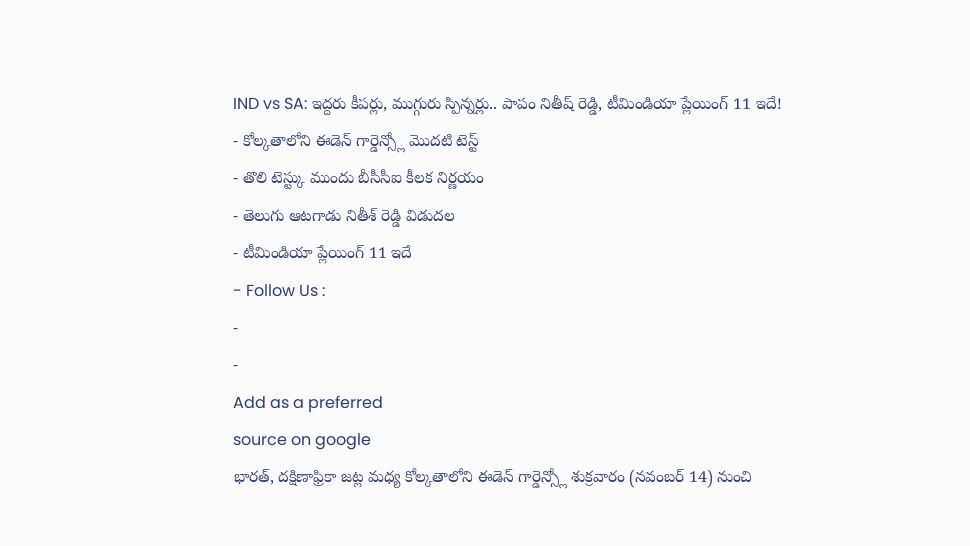IND vs SA: ఇద్దరు కీపర్లు, ముగ్గురు స్పిన్నర్లు.. పాపం నితీష్ రెడ్డి, టీమిండియా ప్లేయింగ్ 11 ఇదే!
- కోల్కతాలోని ఈడెన్ గార్డెన్స్లో మొదటి టెస్ట్
- తొలి టెస్ట్కు ముందు బీసీసీఐ కీలక నిర్ణయం
- తెలుగు ఆటగాడు నితీశ్ రెడ్డి విడుదల
- టీమిండియా ప్లేయింగ్ 11 ఇదే
- Follow Us :
-
-
Add as a preferred
source on google
భారత్, దక్షిణాఫ్రికా జట్ల మధ్య కోల్కతాలోని ఈడెన్ గార్డెన్స్లో శుక్రవారం (నవంబర్ 14) నుంచి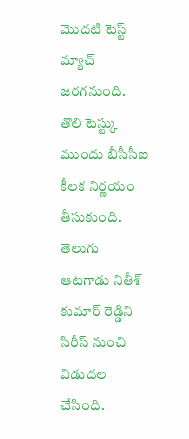మొదటి టెస్ట్ మ్యాచ్ జరగనుంది. తొలి టెస్ట్కు ముందు బీసీసీఐ కీలక నిర్ణయం తీసుకుంది. తెలుగు ఆటగాడు నితీశ్ కుమార్ రెడ్డిని సిరీస్ నుంచి విడుదల చేసింది.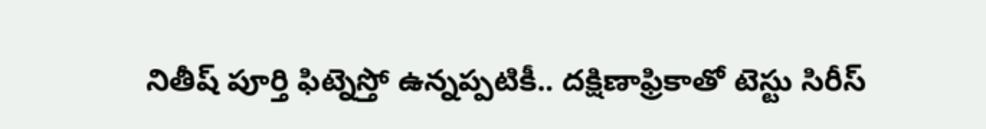నితీష్ పూర్తి ఫిట్నెస్తో ఉన్నప్పటికీ.. దక్షిణాఫ్రికాతో టెస్టు సిరీస్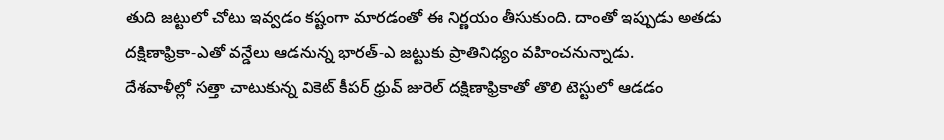తుది జట్టులో చోటు ఇవ్వడం కష్టంగా మారడంతో ఈ నిర్ణయం తీసుకుంది. దాంతో ఇప్పుడు అతడు దక్షిణాఫ్రికా-ఎతో వన్డేలు ఆడనున్న భారత్-ఎ జట్టుకు ప్రాతినిధ్యం వహించనున్నాడు.
దేశవాళీల్లో సత్తా చాటుకున్న వికెట్ కీపర్ ధ్రువ్ జురెల్ దక్షిణాఫ్రికాతో తొలి టెస్టులో ఆడడం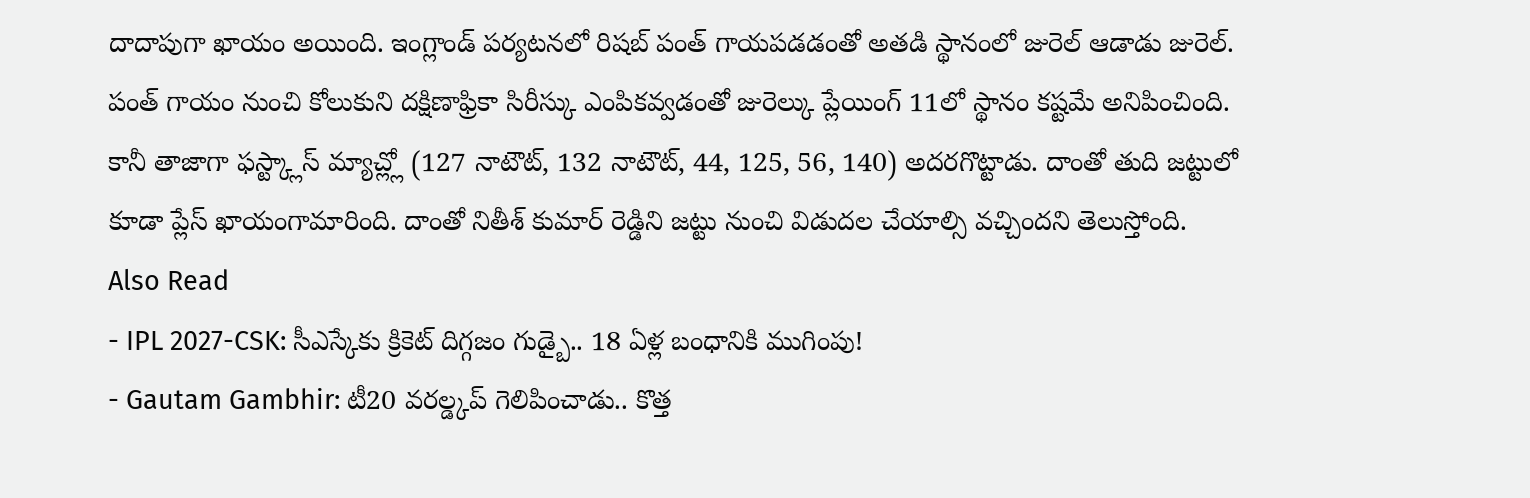దాదాపుగా ఖాయం అయింది. ఇంగ్లాండ్ పర్యటనలో రిషబ్ పంత్ గాయపడడంతో అతడి స్థానంలో జురెల్ ఆడాడు జురెల్. పంత్ గాయం నుంచి కోలుకుని దక్షిణాఫ్రికా సిరీస్కు ఎంపికవ్వడంతో జురెల్కు ప్లేయింగ్ 11లో స్థానం కష్టమే అనిపించింది. కానీ తాజాగా ఫస్ట్క్లాస్ మ్యాచ్ల్లో (127 నాటౌట్, 132 నాటౌట్, 44, 125, 56, 140) అదరగొట్టాడు. దాంతో తుది జట్టులో కూడా ప్లేస్ ఖాయంగామారింది. దాంతో నితీశ్ కుమార్ రెడ్డిని జట్టు నుంచి విడుదల చేయాల్సి వచ్చిందని తెలుస్తోంది.
Also Read
- IPL 2027-CSK: సీఎస్కేకు క్రికెట్ దిగ్గజం గుడ్బై.. 18 ఏళ్ల బంధానికి ముగింపు!
- Gautam Gambhir: టీ20 వరల్డ్కప్ గెలిపించాడు.. కొత్త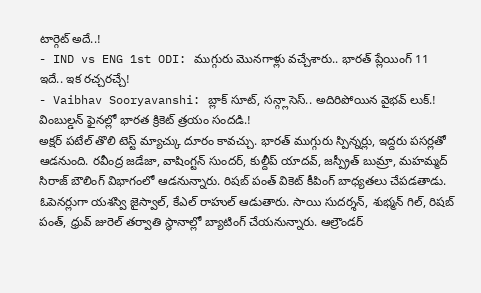టార్గెట్ అదే..!
- IND vs ENG 1st ODI: ముగ్గురు మొనగాళ్లు వచ్చేశారు.. భారత్ ప్లేయింగ్ 11 ఇదే.. ఇక రచ్చరచ్చే!
- Vaibhav Sooryavanshi: బ్లాక్ సూట్, సన్గ్లాసెస్.. అదిరిపోయిన వైభవ్ లుక్.! వింబుల్డన్ ఫైనల్లో భారత క్రికెట్ త్రయం సందడి.!
అక్షర్ పటేల్ తొలి టెస్ట్ మ్యాచ్కు దూరం కావచ్చు. భారత్ ముగ్గురు స్పిన్నర్లు, ఇద్దరు పసర్లతో ఆడనుంది. రవీంద్ర జడేజా, వాషింగ్టన్ సుందర్, కుల్దీప్ యాదవ్, జస్ప్రీత్ బుమ్రా, మహమ్మద్ సిరాజ్ బౌలింగ్ విభాగంలో ఆడనున్నారు. రిషబ్ పంత్ వికెట్ కీపింగ్ బాధ్యతలు చేపడతాడు. ఓపెనర్లుగా యశస్వి జైస్వాల్, కేఎల్ రాహుల్ ఆడుతారు. సాయి సుదర్శన్, శుభ్మన్ గిల్, రిషబ్ పంత్, ధ్రువ్ జురెల్ తర్వాతి స్థానాల్లో బ్యాటింగ్ చేయనున్నారు. ఆల్రౌండర్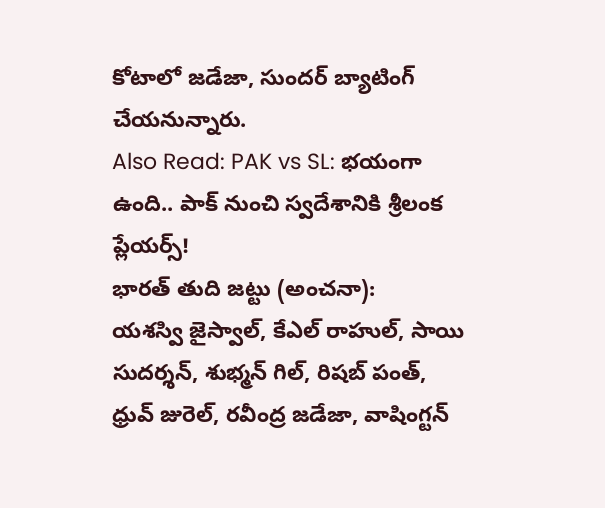కోటాలో జడేజా, సుందర్ బ్యాటింగ్ చేయనున్నారు.
Also Read: PAK vs SL: భయంగా ఉంది.. పాక్ నుంచి స్వదేశానికి శ్రీలంక ప్లేయర్స్!
భారత్ తుది జట్టు (అంచనా):
యశస్వి జైస్వాల్, కేఎల్ రాహుల్, సాయి సుదర్శన్, శుభ్మన్ గిల్, రిషబ్ పంత్, ధ్రువ్ జురెల్, రవీంద్ర జడేజా, వాషింగ్టన్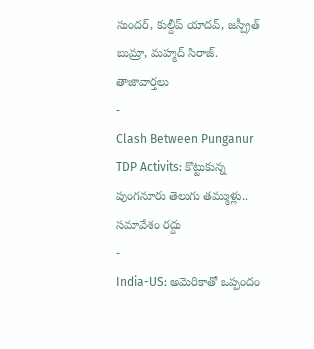సుందర్, కుల్దీప్ యాదవ్, జస్ప్రీత్ బుమ్రా, మహ్మద్ సిరాజ్.
తాజావార్తలు
-
Clash Between Punganur TDP Activits: కొట్టుకున్న పుంగనూరు తెలుగు తమ్ముళ్లు.. సమావేశం రద్దు
-
India-US: అమెరికాతో ఒప్పందం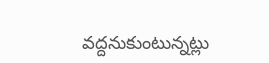వద్దనుకుంటున్నట్లు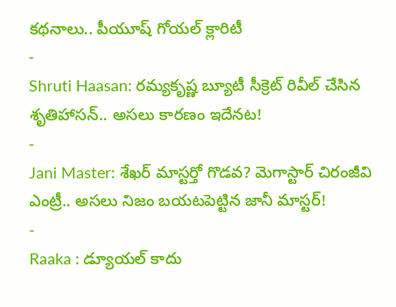కథనాలు.. పీయూష్ గోయల్ క్లారిటీ
-
Shruti Haasan: రమ్యకృష్ణ బ్యూటీ సీక్రెట్ రివీల్ చేసిన శృతిహాసన్.. అసలు కారణం ఇదేనట!
-
Jani Master: శేఖర్ మాస్టర్తో గొడవ? మెగాస్టార్ చిరంజీవి ఎంట్రీ.. అసలు నిజం బయటపెట్టిన జానీ మాస్టర్!
-
Raaka : డ్యూయల్ కాదు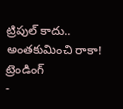ట్రిపుల్ కాదు.. అంతకుమించి రాకా!
ట్రెండింగ్
-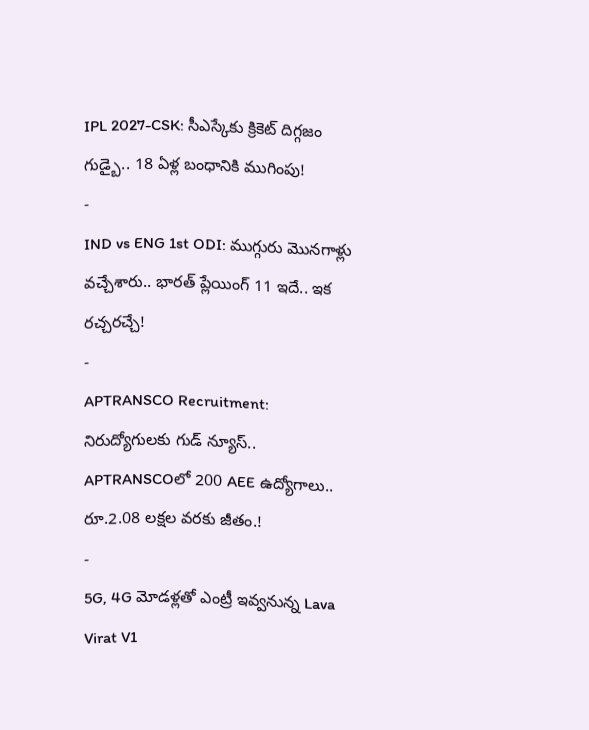IPL 2027-CSK: సీఎస్కేకు క్రికెట్ దిగ్గజం గుడ్బై.. 18 ఏళ్ల బంధానికి ముగింపు!
-
IND vs ENG 1st ODI: ముగ్గురు మొనగాళ్లు వచ్చేశారు.. భారత్ ప్లేయింగ్ 11 ఇదే.. ఇక రచ్చరచ్చే!
-
APTRANSCO Recruitment: నిరుద్యోగులకు గుడ్ న్యూస్.. APTRANSCOలో 200 AEE ఉద్యోగాలు.. రూ.2.08 లక్షల వరకు జీతం.!
-
5G, 4G మోడళ్లతో ఎంట్రీ ఇవ్వనున్న Lava Virat V1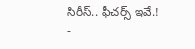సిరీస్.. ఫీచర్స్ ఇవే.!
-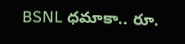BSNL ధమాకా.. రూ.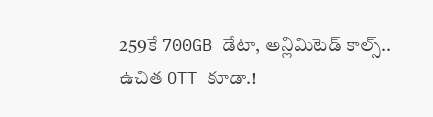259కే 700GB డేటా, అన్లిమిటెడ్ కాల్స్.. ఉచిత OTT కూడా.!